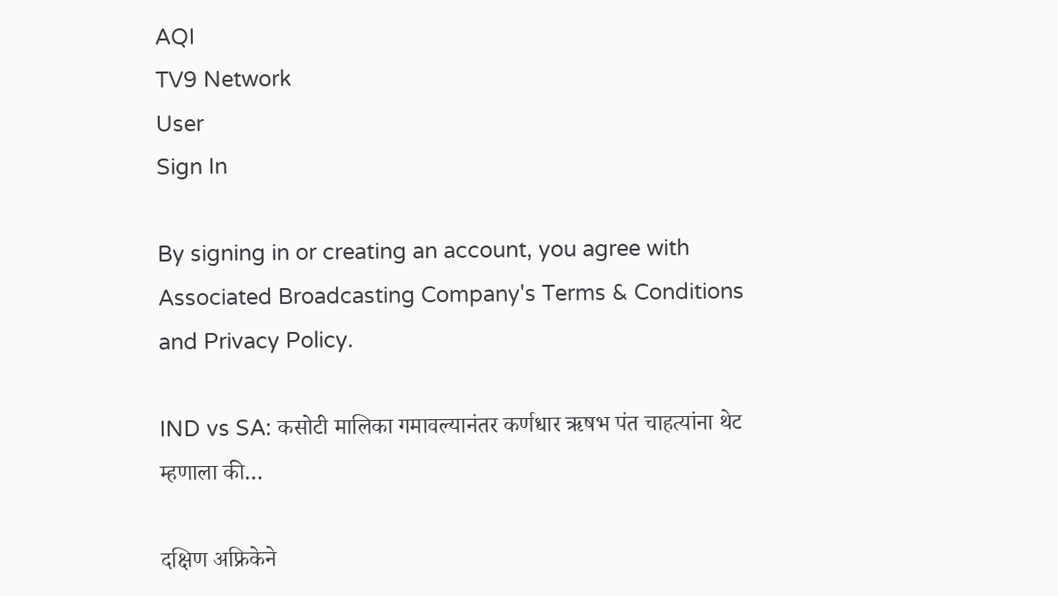AQI
TV9 Network
User
Sign In

By signing in or creating an account, you agree with Associated Broadcasting Company's Terms & Conditions and Privacy Policy.

IND vs SA: कसोटी मालिका गमावल्यानंतर कर्णधार ऋषभ पंत चाहत्यांना थेट म्हणाला की…

दक्षिण अफ्रिकेने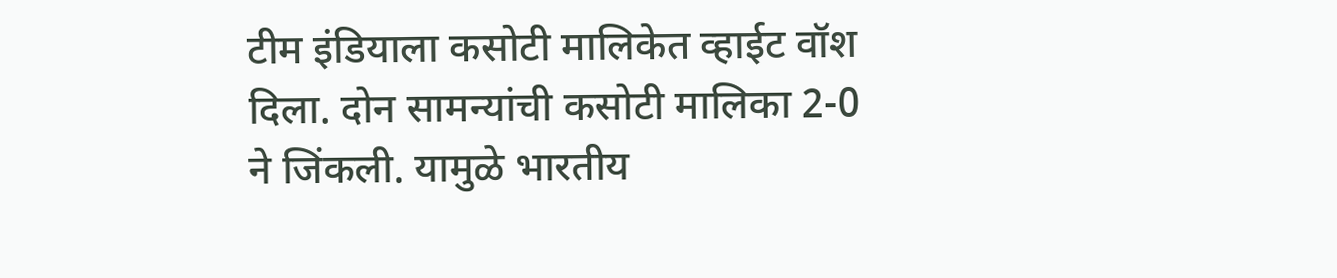टीम इंडियाला कसोटी मालिकेत व्हाईट वॉश दिला. दोन सामन्यांची कसोटी मालिका 2-0 ने जिंकली. यामुळे भारतीय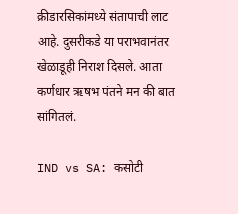क्रीडारसिकांमध्ये संतापाची लाट आहे. दुसरीकडे या पराभवानंतर खेळाडूही निराश दिसले. आता कर्णधार ऋषभ पंतने मन की बात सांगितलं.

IND vs SA: कसोटी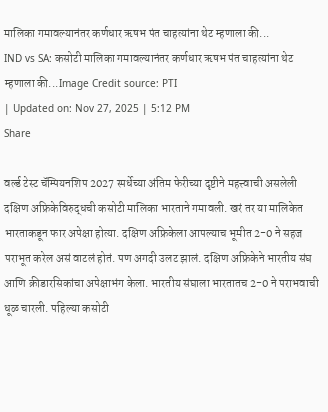मालिका गमावल्यानंतर कर्णधार ऋषभ पंत चाहत्यांना थेट म्हणाला की...
IND vs SA: कसोटी मालिका गमावल्यानंतर कर्णधार ऋषभ पंत चाहत्यांना थेट म्हणाला की...Image Credit source: PTI
| Updated on: Nov 27, 2025 | 5:12 PM
Share

वर्ल्ड टेस्ट चॅम्पियनशिप 2027 स्पर्धेच्या अंतिम फेरीच्या दृष्टीने महत्त्वाची असलेली दक्षिण अफ्रिकेविरुद्धची कसोटी मालिका भारताने गमावली. खरं तर या मालिकेत भारताकडून फार अपेक्षा होत्या. दक्षिण अफ्रिकेला आपल्याच भूमीत 2-0 ने सहज पराभूत करेल असं वाटलं होतं. पण अगदी उलट झालं. दक्षिण अफ्रिकेने भारतीय संघ आणि क्रीडारसिकांचा अपेक्षाभंग केला. भारतीय संघाला भारतातच 2-0 ने पराभवाची धूळ चारली. पहिल्या कसोटी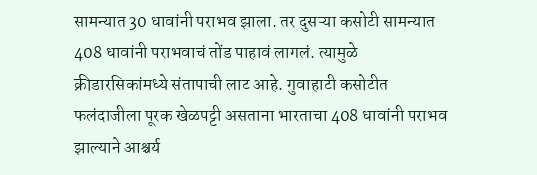सामन्यात 30 धावांनी पराभव झाला. तर दुसऱ्या कसोटी सामन्यात 408 धावांनी पराभवाचं तोंड पाहावं लागलं. त्यामुळे क्रीडारसिकांमध्ये संतापाची लाट आहे. गुवाहाटी कसोटीत फलंदाजीला पूरक खेळपट्टी असताना भारताचा 408 धावांनी पराभव झाल्याने आश्चर्य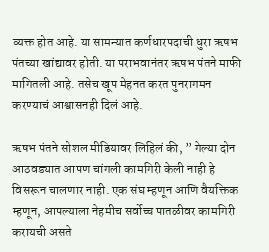व्यक्त होत आहे. या सामन्यात कर्णधारपदाची धुरा ऋषभ पंतच्या खांद्यावर होती. या पराभवानंतर ऋषभ पंतने माफी मागितली आहे. तसेच खूप मेहनत करत पुनरागमन करण्याचं आश्वासनही दिलं आहे.

ऋषभ पंतने सोशल मीडियावर लिहिलं की, ” गेल्या दोन आठवड्यात आपण चांगली कामगिरी केली नाही हे विसरून चालणार नाही. एक संघ म्हणून आणि वैयक्तिक म्हणून, आपल्याला नेहमीच सर्वोच्च पातळीवर कामगिरी करायची असते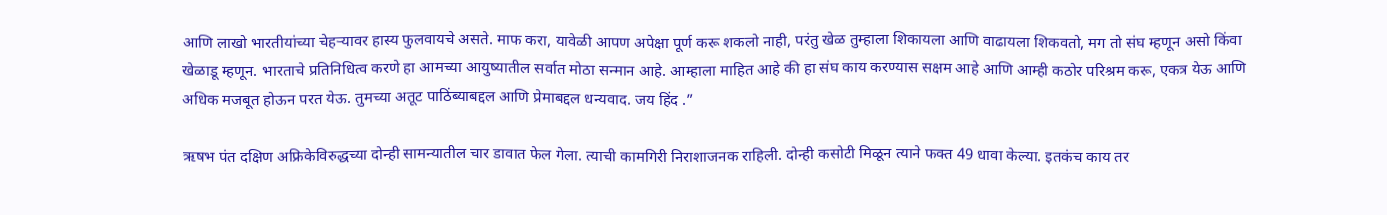आणि लाखो भारतीयांच्या चेहऱ्यावर हास्य फुलवायचे असते. माफ करा, यावेळी आपण अपेक्षा पूर्ण करू शकलो नाही, परंतु खेळ तुम्हाला शिकायला आणि वाढायला शिकवतो, मग तो संघ म्हणून असो किंवा खेळाडू म्हणून. भारताचे प्रतिनिधित्व करणे हा आमच्या आयुष्यातील सर्वात मोठा सन्मान आहे. आम्हाला माहित आहे की हा संघ काय करण्यास सक्षम आहे आणि आम्ही कठोर परिश्रम करू, एकत्र येऊ आणि अधिक मजबूत होऊन परत येऊ. तुमच्या अतूट पाठिंब्याबद्दल आणि प्रेमाबद्दल धन्यवाद. जय हिंद .”

ऋषभ पंत दक्षिण अफ्रिकेविरुद्धच्या दोन्ही सामन्यातील चार डावात फेल गेला. त्याची कामगिरी निराशाजनक राहिली. दोन्ही कसोटी मिळून त्याने फक्त 49 धावा केल्या. इतकंच काय तर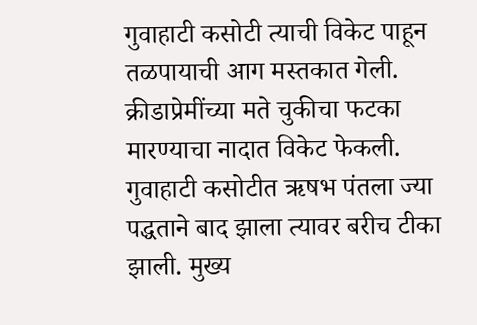गुवाहाटी कसोटी त्याची विकेट पाहून तळपायाची आग मस्तकात गेली. क्रीडाप्रेमींच्या मते चुकीचा फटका मारण्याचा नादात विकेट फेकली. गुवाहाटी कसोटीत ऋषभ पंतला ज्या पद्धताने बाद झाला त्यावर बरीच टीका झाली. मुख्य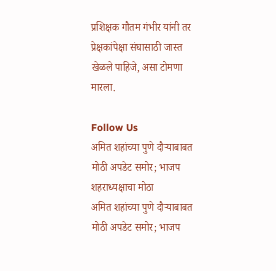प्रशिक्षक गौतम गंभीर यांनी तर प्रेक्षकांपेक्षा संघासाठी जास्त खेळले पाहिजे, असा टोमणा मारला.

Follow Us
अमित शहांच्या पुणे दौऱ्याबाबत मोठी अपडेट समोर; भाजप शहराध्यक्षाचा मोठा
अमित शहांच्या पुणे दौऱ्याबाबत मोठी अपडेट समोर; भाजप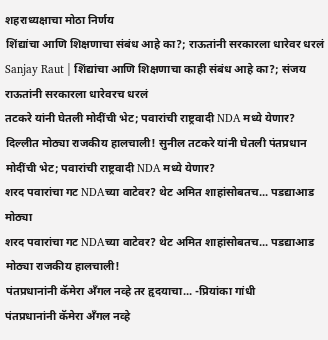शहराध्यक्षाचा मोठा निर्णय
शिंद्यांचा आणि शिक्षणाचा संबंध आहे का?; राऊतांनी सरकारला धारेवर धरलं
Sanjay Raut | शिंद्यांचा आणि शिक्षणाचा काही संबंध आहे का?; संजय राऊतांनी सरकारला धारेवरच धरलं
तटकरे यांनी घेतली मोदींची भेट; पवारांची राष्ट्रवादी NDA मध्ये येणार?
दिल्लीत मोठ्या राजकीय हालचाली! सुनील तटकरे यांनी घेतली पंतप्रधान मोदींची भेट; पवारांची राष्ट्रवादी NDA मध्ये येणार?
शरद पवारांचा गट NDAच्या वाटेवर? थेट अमित शाहांसोबतच... पडद्याआड मोठ्या
शरद पवारांचा गट NDAच्या वाटेवर? थेट अमित शाहांसोबतच... पडद्याआड मोठ्या राजकीय हालचाली!
पंतप्रधानांनी कॅमेरा अँगल नव्हे तर हृदयाचा... -प्रियांका गांधी
पंतप्रधानांनी कॅमेरा अँगल नव्हे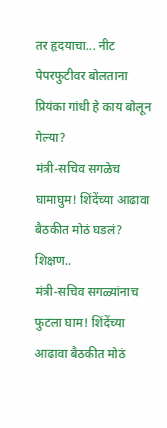तर हृदयाचा... नीट पेपरफुटीवर बोलताना प्रियंका गांधी हे काय बोलून गेल्या?
मंत्री-सचिव सगळेच घामाघुम! शिंदेंच्या आढावा बैठकीत मोठं घडलं? शिक्षण..
मंत्री-सचिव सगळ्यांनाच फुटला घाम! शिंदेंच्या आढावा बैठकीत मोठं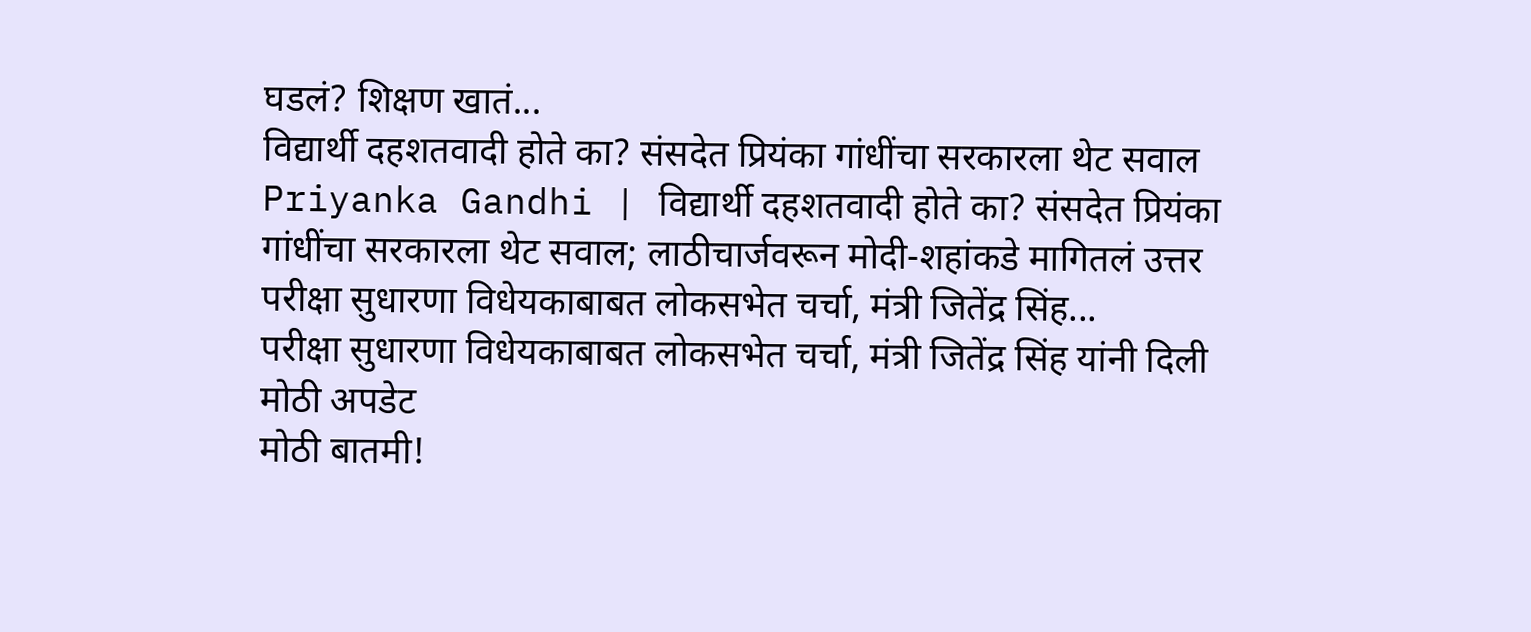घडलं? शिक्षण खातं...
विद्यार्थी दहशतवादी होते का? संसदेत प्रियंका गांधींचा सरकारला थेट सवाल
Priyanka Gandhi | विद्यार्थी दहशतवादी होते का? संसदेत प्रियंका गांधींचा सरकारला थेट सवाल; लाठीचार्जवरून मोदी-शहांकडे मागितलं उत्तर
परीक्षा सुधारणा विधेयकाबाबत लोकसभेत चर्चा, मंत्री जितेंद्र सिंह...
परीक्षा सुधारणा विधेयकाबाबत लोकसभेत चर्चा, मंत्री जितेंद्र सिंह यांनी दिली मोठी अपडेट
मोठी बातमी!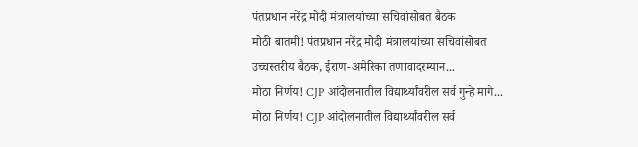पंतप्रधान नरेंद्र मोदी मंत्रालयांच्या सचिवांसोबत बैठक
मोठी बातमी! पंतप्रधान नरेंद्र मोदी मंत्रालयांच्या सचिवांसोबत उच्चस्तरीय बैठक, ईराण-अमेरिका तणावादरम्यान...
मोठा निर्णय! CJP आंदोलनातील विद्यार्थ्यांवरील सर्व गुन्हे मागे...
मोठा निर्णय! CJP आंदोलनातील विद्यार्थ्यांवरील सर्व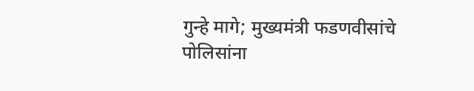गुन्हे मागे; मुख्यमंत्री फडणवीसांचे पोलिसांना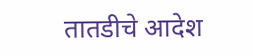तातडीचे आदेश